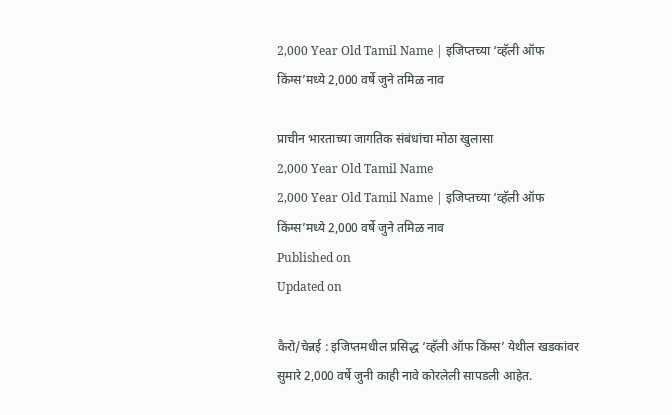2,000 Year Old Tamil Name | इजिप्तच्या ‘व्हॅली ऑफ किंग्स’मध्ये 2,000 वर्षे जुने तमिळ नाव

प्राचीन भारताच्या जागतिक संबंधांचा मोठा खुलासा
2,000 Year Old Tamil Name
2,000 Year Old Tamil Name | इजिप्तच्या ‘व्हॅली ऑफ किंग्स’मध्ये 2,000 वर्षे जुने तमिळ नाव
Published on
Updated on

कैरो/चेन्नई : इजिप्तमधील प्रसिद्ध ‘व्हॅली ऑफ किंग्स’ येथील खडकांवर सुमारे 2,000 वर्षे जुनी काही नावे कोरलेली सापडली आहेत.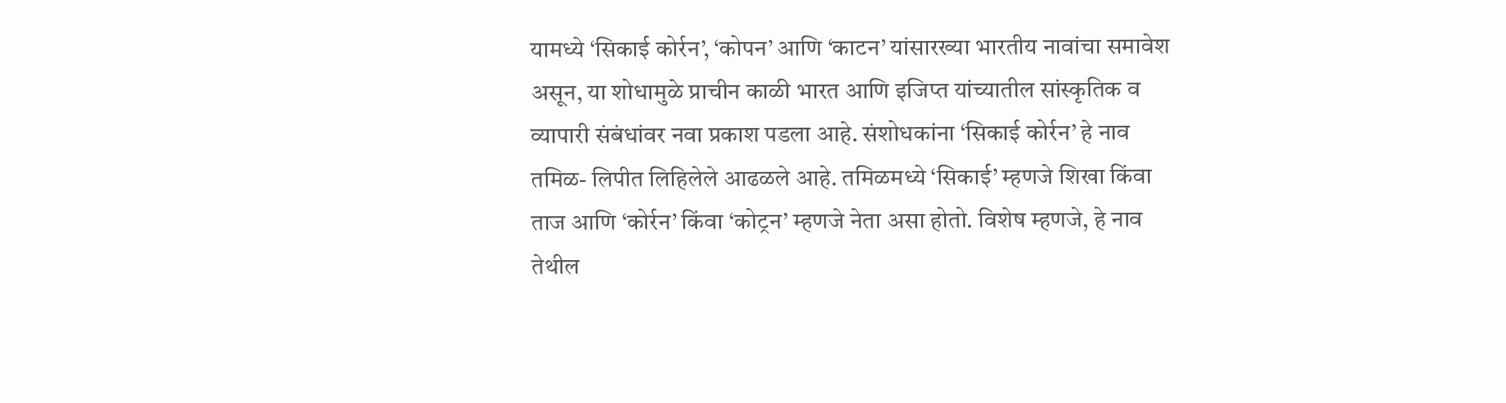यामध्ये ‘सिकाई कोर्रन’, ‘कोपन’ आणि ‘काटन’ यांसारख्या भारतीय नावांचा समावेश असून, या शोधामुळे प्राचीन काळी भारत आणि इजिप्त यांच्यातील सांस्कृतिक व व्यापारी संबंधांवर नवा प्रकाश पडला आहे. संशोधकांना ‘सिकाई कोर्रन’ हे नाव तमिळ- लिपीत लिहिलेले आढळले आहे. तमिळमध्ये ‘सिकाई’ म्हणजे शिखा किंवा ताज आणि ‘कोर्रन’ किंवा ‘कोट्रन’ म्हणजे नेता असा होतो. विशेष म्हणजे, हे नाव तेथील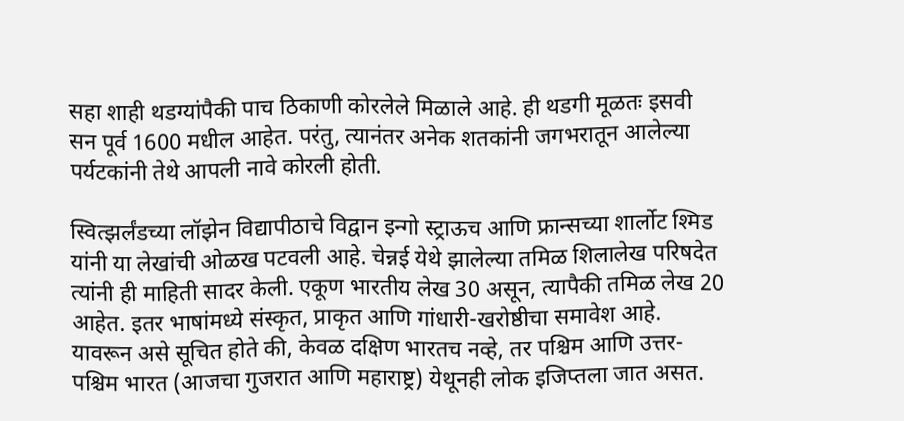सहा शाही थडग्यांपैकी पाच ठिकाणी कोरलेले मिळाले आहे. ही थडगी मूळतः इसवी सन पूर्व 1600 मधील आहेत. परंतु, त्यानंतर अनेक शतकांनी जगभरातून आलेल्या पर्यटकांनी तेथे आपली नावे कोरली होती.

स्वित्झर्लंडच्या लॉझेन विद्यापीठाचे विद्वान इन्गो स्ट्राऊच आणि फ्रान्सच्या शार्लोट श्मिड यांनी या लेखांची ओळख पटवली आहे. चेन्नई येथे झालेल्या तमिळ शिलालेख परिषदेत त्यांनी ही माहिती सादर केली. एकूण भारतीय लेख 30 असून, त्यापैकी तमिळ लेख 20 आहेत. इतर भाषांमध्ये संस्कृत, प्राकृत आणि गांधारी-खरोष्ठीचा समावेश आहे. यावरून असे सूचित होते की, केवळ दक्षिण भारतच नव्हे, तर पश्चिम आणि उत्तर-पश्चिम भारत (आजचा गुजरात आणि महाराष्ट्र) येथूनही लोक इजिप्तला जात असत.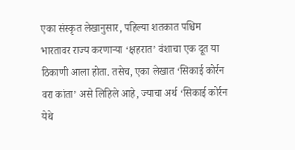एका संस्कृत लेखानुसार, पहिल्या शतकात पश्चिम भारतावर राज्य करणार्‍या ‘क्षहरात’ वंशाचा एक दूत या ठिकाणी आला होता. तसेच, एका लेखात ‘सिकाई कोर्रन वरा कांता’ असे लिहिले आहे, ज्याचा अर्थ ‘सिकाई कोर्रन येथे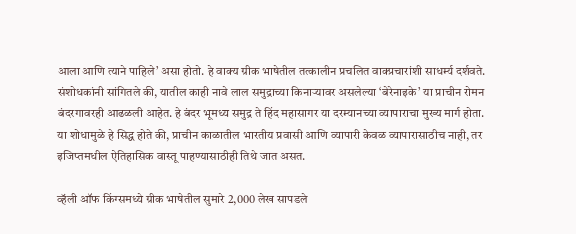आला आणि त्याने पाहिले’ असा होतो. हे वाक्य ग्रीक भाषेतील तत्कालीन प्रचलित वाक्प्रचारांशी साधर्म्य दर्शवते. संशोधकांनी सांगितले की, यातील काही नावे लाल समुद्राच्या किनार्‍यावर असलेल्या ‘बेरेनाइके’ या प्राचीन रोमन बंदरगावरही आढळली आहेत. हे बंदर भूमध्य समुद्र ते हिंद महासागर या दरम्यानच्या व्यापाराचा मुख्य मार्ग होता. या शोधामुळे हे सिद्ध होते की, प्राचीन काळातील भारतीय प्रवासी आणि व्यापारी केवळ व्यापारासाठीच नाही, तर इजिप्तमधील ऐतिहासिक वास्तू पाहण्यासाठीही तिथे जात असत.

व्हॅली ऑफ किंग्समध्ये ग्रीक भाषेतील सुमारे 2,000 लेख सापडले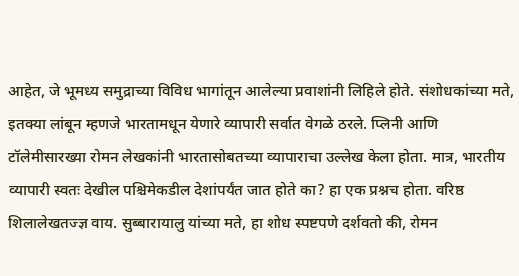आहेत, जे भूमध्य समुद्राच्या विविध भागांतून आलेल्या प्रवाशांनी लिहिले होते. संशोधकांच्या मते, इतक्या लांबून म्हणजे भारतामधून येणारे व्यापारी सर्वात वेगळे ठरले. प्लिनी आणि टॉलेमीसारख्या रोमन लेखकांनी भारतासोबतच्या व्यापाराचा उल्लेख केला होता. मात्र, भारतीय व्यापारी स्वतः देखील पश्चिमेकडील देशांपर्यंत जात होते का? हा एक प्रश्नच होता. वरिष्ठ शिलालेखतज्ज्ञ वाय. सुब्बारायालु यांच्या मते, हा शोध स्पष्टपणे दर्शवतो की, रोमन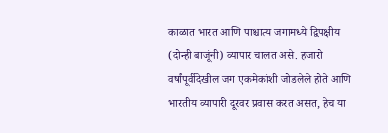काळात भारत आणि पाश्चात्य जगामध्ये द्विपक्षीय (दोन्ही बाजूंनी) व्यापार चालत असे. हजारो वर्षांपूर्वीदेखील जग एकमेकांशी जोडलेले होते आणि भारतीय व्यापारी दूरवर प्रवास करत असत, हेच या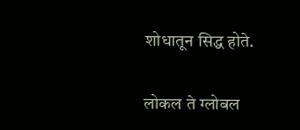शोधातून सिद्ध होते.

लोकल ते ग्लोबल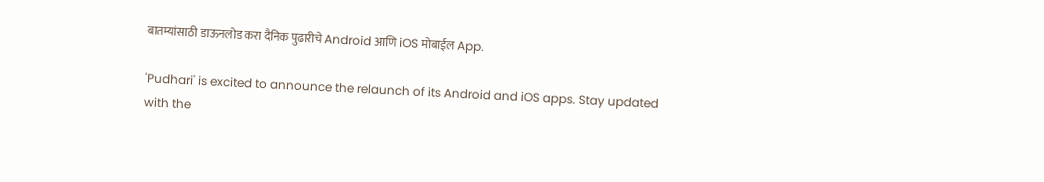बातम्यांसाठी डाऊनलोड करा दैनिक पुढारीचे Android आणि iOS मोबाईल App.

'Pudhari' is excited to announce the relaunch of its Android and iOS apps. Stay updated with the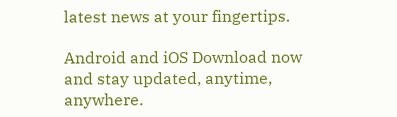latest news at your fingertips.

Android and iOS Download now and stay updated, anytime, anywhere.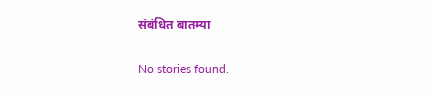संबंधित बातम्या

No stories found.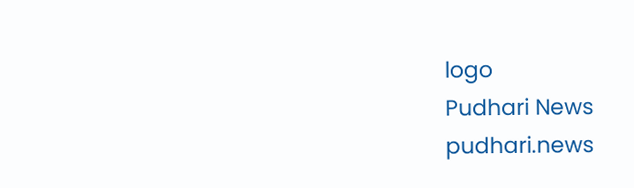logo
Pudhari News
pudhari.news